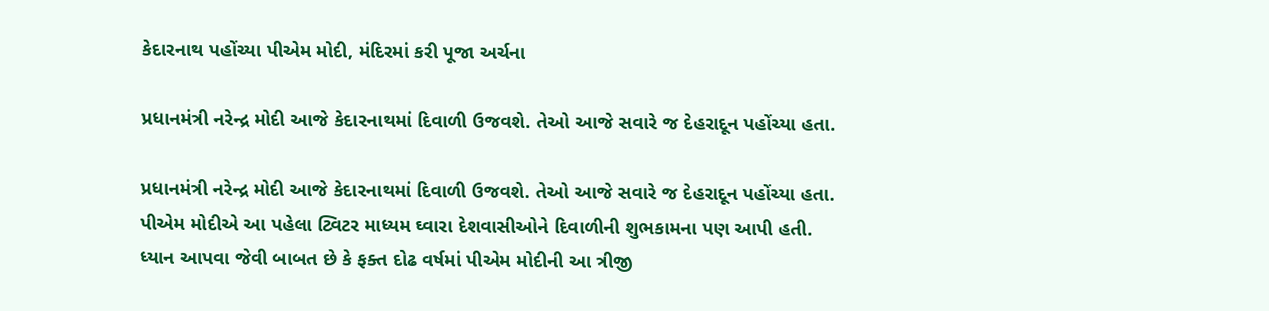કેદારનાથ પહોંચ્યા પીએમ મોદી, મંદિરમાં કરી પૂજા અર્ચના

પ્રધાનમંત્રી નરેન્દ્ર મોદી આજે કેદારનાથમાં દિવાળી ઉજવશે. તેઓ આજે સવારે જ દેહરાદૂન પહોંચ્યા હતા.

પ્રધાનમંત્રી નરેન્દ્ર મોદી આજે કેદારનાથમાં દિવાળી ઉજવશે. તેઓ આજે સવારે જ દેહરાદૂન પહોંચ્યા હતા. પીએમ મોદીએ આ પહેલા ટ્વિટર માધ્યમ ઘ્વારા દેશવાસીઓને દિવાળીની શુભકામના પણ આપી હતી. ધ્યાન આપવા જેવી બાબત છે કે ફક્ત દોઢ વર્ષમાં પીએમ મોદીની આ ત્રીજી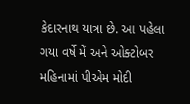કેદારનાથ યાત્રા છે. આ પહેલા ગયા વર્ષે મેં અને ઓક્ટોબર મહિનામાં પીએમ મોદી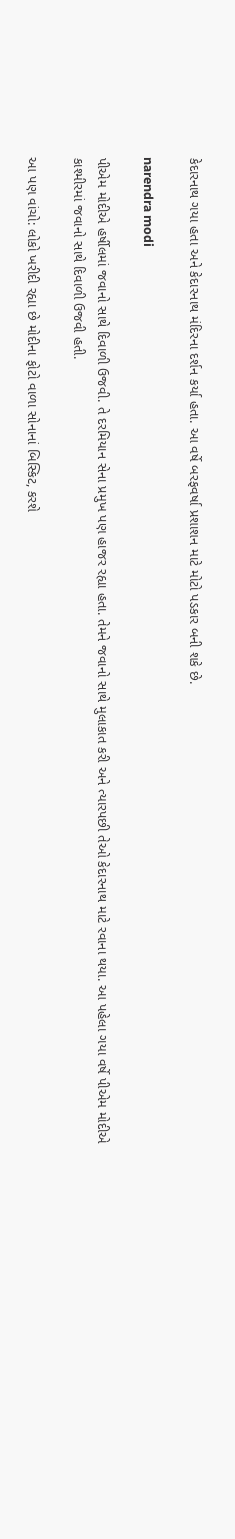કેદારનાથ ગયા હતા અને કેદારનાથ મંદિરના દર્શન કર્યા હતા. આ વર્ષે બરફવર્ષા પ્રશાશન માટે મોટો પડકાર બની શકે છે.

narendra modi

પીએમ મોદીએ હર્ષીલમાં જવાનો સાથે દિવાળી ઉજવી. તે દરમિયાન સેના પ્રમુખ પણ હાજર રહ્યા હતા. તેમને જવાનો સાથે મુલાકાત કરી અને ત્યારપછી તેઓ કેદારનાથ માટે રવાના થયા. આ પહેલા ગયા વર્ષે પીએમ મોદીએ કાશ્મીરમાં જવાનો સાથે દિવાળી ઉજવી હતી.

આ પણ વાંચો: લોકો ખરીદી રહ્યા છે મોદીના ફોટો વાળા સોનાનાં બિસ્કિટ, કરશે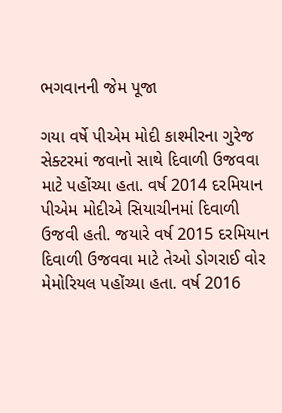ભગવાનની જેમ પૂજા

ગયા વર્ષે પીએમ મોદી કાશ્મીરના ગુરેજ સેક્ટરમાં જવાનો સાથે દિવાળી ઉજવવા માટે પહોંચ્યા હતા. વર્ષ 2014 દરમિયાન પીએમ મોદીએ સિયાચીનમાં દિવાળી ઉજવી હતી. જયારે વર્ષ 2015 દરમિયાન દિવાળી ઉજવવા માટે તેઓ ડોગરાઈ વોર મેમોરિયલ પહોંચ્યા હતા. વર્ષ 2016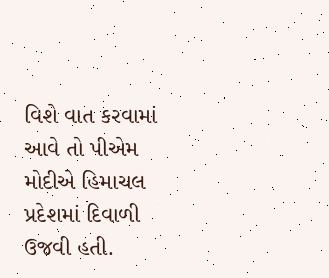વિશે વાત કરવામાં આવે તો પીએમ મોદીએ હિમાચલ પ્રદેશમાં દિવાળી ઉજવી હતી.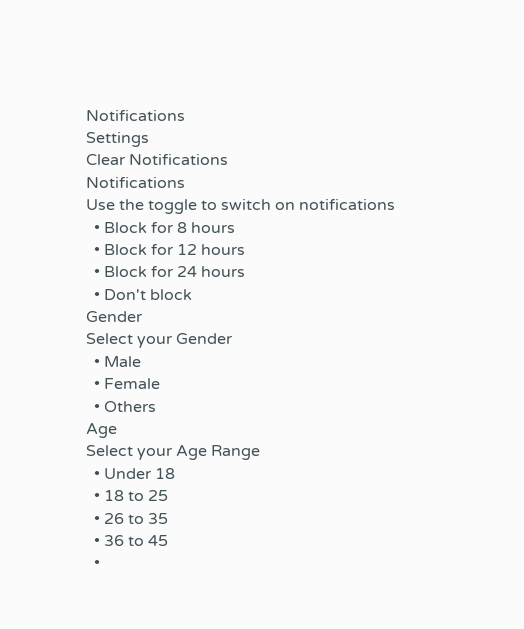Notifications
Settings
Clear Notifications
Notifications
Use the toggle to switch on notifications
  • Block for 8 hours
  • Block for 12 hours
  • Block for 24 hours
  • Don't block
Gender
Select your Gender
  • Male
  • Female
  • Others
Age
Select your Age Range
  • Under 18
  • 18 to 25
  • 26 to 35
  • 36 to 45
  •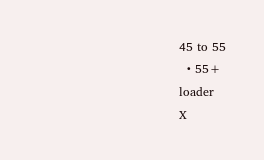45 to 55
  • 55+
loader
X